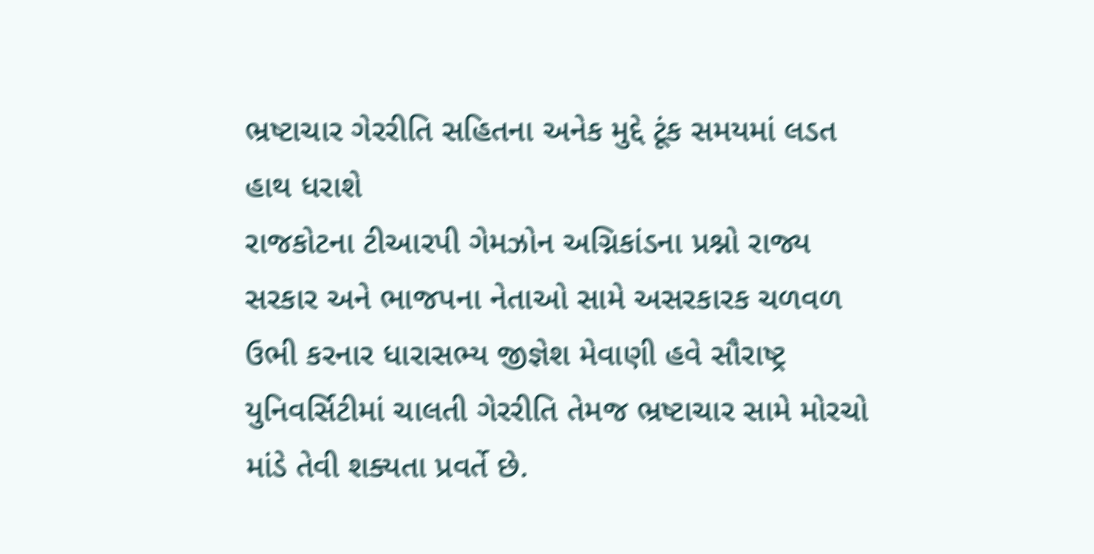ભ્રષ્ટાચાર ગેરરીતિ સહિતના અનેક મુદ્દે ટૂંક સમયમાં લડત હાથ ધરાશે
રાજકોટના ટીઆરપી ગેમઝોન અગ્નિકાંડના પ્રશ્નો રાજ્ય સરકાર અને ભાજપના નેતાઓ સામે અસરકારક ચળવળ ઉભી કરનાર ધારાસભ્ય જીજ્ઞેશ મેવાણી હવે સૌરાષ્ટ્ર યુનિવર્સિટીમાં ચાલતી ગેરરીતિ તેમજ ભ્રષ્ટાચાર સામે મોરચો માંડે તેવી શક્યતા પ્રવર્તે છે.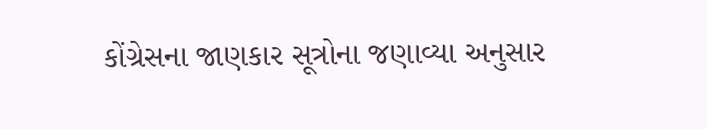કોંગ્રેસના જાણકાર સૂત્રોના જણાવ્યા અનુસાર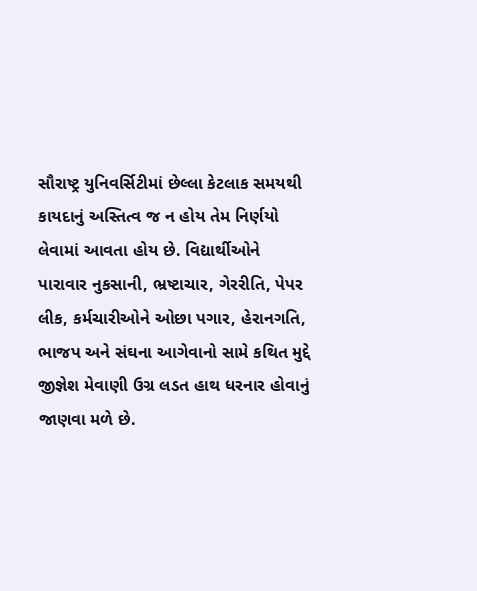સૌરાષ્ટ્ર યુનિવર્સિટીમાં છેલ્લા કેટલાક સમયથી કાયદાનું અસ્તિત્વ જ ન હોય તેમ નિર્ણયો લેવામાં આવતા હોય છે. વિદ્યાર્થીઓને પારાવાર નુકસાની, ભ્રષ્ટાચાર, ગેરરીતિ, પેપર લીક, કર્મચારીઓને ઓછા પગાર, હેરાનગતિ, ભાજપ અને સંઘના આગેવાનો સામે કથિત મુદ્દે જીજ્ઞેશ મેવાણી ઉગ્ર લડત હાથ ધરનાર હોવાનું જાણવા મળે છે.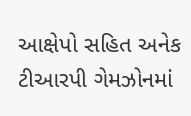આક્ષેપો સહિત અનેક ટીઆરપી ગેમઝોનમાં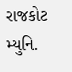રાજકોટ મ્યુનિ.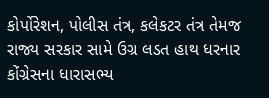કોર્પોરેશન, પોલીસ તંત્ર, કલેકટર તંત્ર તેમજ રાજ્ય સરકાર સામે ઉગ્ર લડત હાથ ધરનાર કોંગ્રેસના ધારાસભ્ય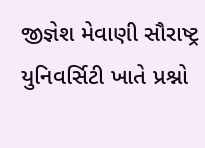જીજ્ઞેશ મેવાણી સૌરાષ્ટ્ર યુનિવર્સિટી ખાતે પ્રશ્નો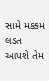સામે મક્કમ લડત આપશે તેમ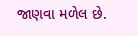જાણવા મળેલ છે.